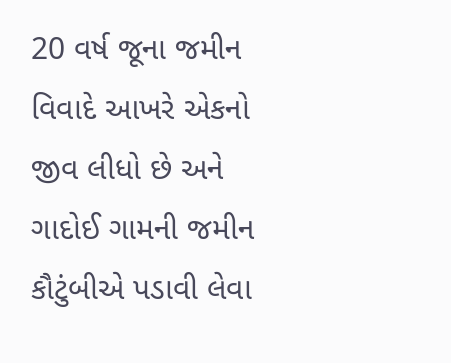20 વર્ષ જૂના જમીન વિવાદે આખરે એકનો જીવ લીધો છે અને ગાદોઈ ગામની જમીન કૌટુંબીએ પડાવી લેવા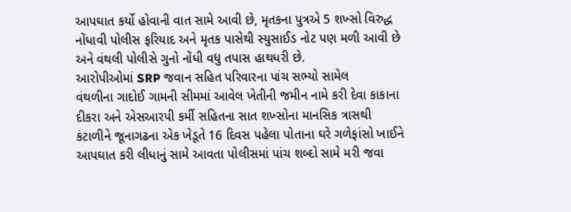આપઘાત કર્યો હોવાની વાત સામે આવી છે, મૃતકના પુત્રએ 5 શખ્સો વિરુદ્ધ નોંધાવી પોલીસ ફરિયાદ અને મૃતક પાસેથી સ્યુસાઈડ નોટ પણ મળી આવી છે અને વંથલી પોલીસે ગુનો નોંધી વધુ તપાસ હાથધરી છે.
આરોપીઓમાં SRP જવાન સહિત પરિવારના પાંચ સભ્યો સામેલ
વંથળીના ગાદોઈ ગામની સીમમાં આવેલ ખેતીની જમીન નામે કરી દેવા કાકાના દીકરા અને એસઆરપી કર્મી સહિતના સાત શખ્સોના માનસિક ત્રાસથી કંટાળીને જૂનાગઢના એક ખેડૂતે 16 દિવસ પહેલા પોતાના ઘરે ગળેફાંસો ખાઈને આપઘાત કરી લીધાનું સામે આવતા પોલીસમાં પાંચ શબ્દો સામે મરી જવા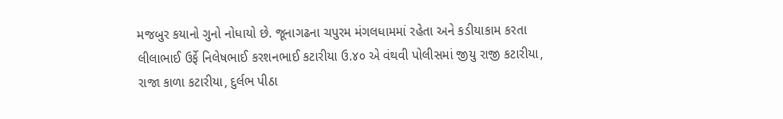મજબુર કયાનો ગુનો નોધાયો છે. જૂનાગઢના ચપુરમ મંગલધામમાં રહેતા અને કડીયાકામ કરતા લીલાભાઈ ઉર્ફે નિલેષભાઈ કરશનભાઈ કટારીયા ઉ.૪૦ એ વંથવી પોલીસમાં જીયુ રાજી કટારીયા, રાજા કાળા કટારીયા, દુર્લભ પીઠા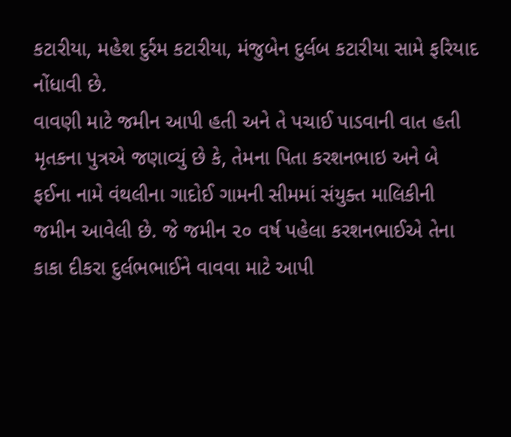કટારીયા, મહેશ દુર્રમ કટારીયા, મંજુબેન દુર્લબ કટારીયા સામે ફરિયાદ નોંધાવી છે.
વાવણી માટે જમીન આપી હતી અને તે પચાઈ પાડવાની વાત હતી
મૃતકના પુત્રએ જણાવ્યું છે કે, તેમના પિતા કરશનભાઇ અને બે ફઈના નામે વંથલીના ગાદોઈ ગામની સીમમાં સંયુક્ત માલિકીની જમીન આવેલી છે. જે જમીન ૨૦ વર્ષ પહેલા કરશનભાઈએ તેના કાકા દીકરા દુર્લભભાઈને વાવવા માટે આપી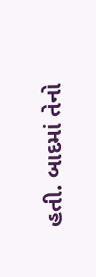હતી. બાદમાં તેનો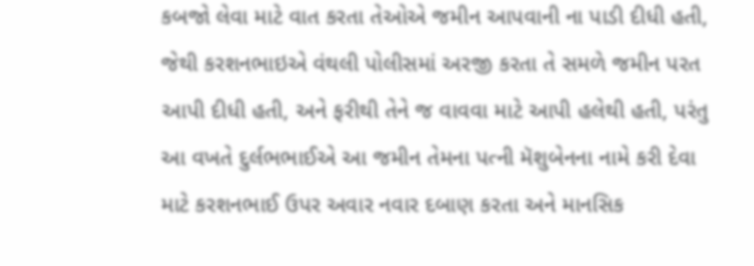કબજો લેવા માટે વાત કરતા તેઓએ જમીન આપવાની ના પાડી દીધી હતી, જેથી કરશનભાઇએ વંથલી પોલીસમાં અરજી કરતા તે સમળે જમીન પરત આપી દીધી હતી, અને ફરીથી તેને જ વાવવા માટે આપી હલેથી હતી, પરંતુ આ વખતે દુર્લભભાઈએ આ જમીન તેમના પત્ની મૅશુબેનના નામે કરી દેવા માટે કરશનભાઈ ઉપર અવાર નવાર દબાણ કરતા અને માનસિક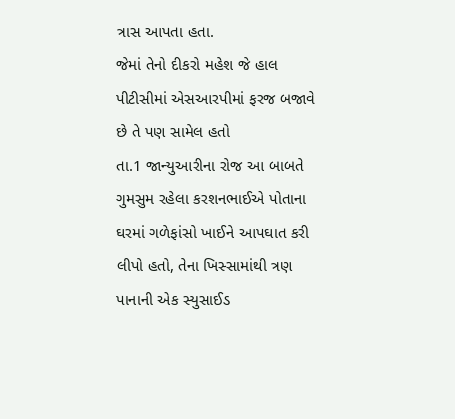ત્રાસ આપતા હતા.
જેમાં તેનો દીકરો મહેશ જે હાલ પીટીસીમાં એસઆરપીમાં ફરજ બજાવે છે તે પણ સામેલ હતો
તા.1 જાન્યુઆરીના રોજ આ બાબતે ગુમસુમ રહેલા કરશનભાઈએ પોતાના ઘરમાં ગળેફાંસો ખાઈને આપઘાત કરી લીપો હતો, તેના ખિસ્સામાંથી ત્રણ પાનાની એક સ્યુસાઈડ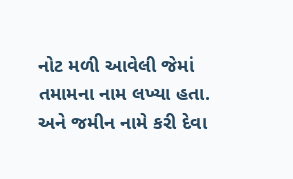નોટ મળી આવેલી જેમાં તમામના નામ લખ્યા હતા. અને જમીન નામે કરી દેવા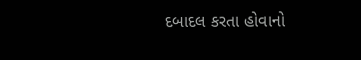દબાદલ કરતા હોવાનો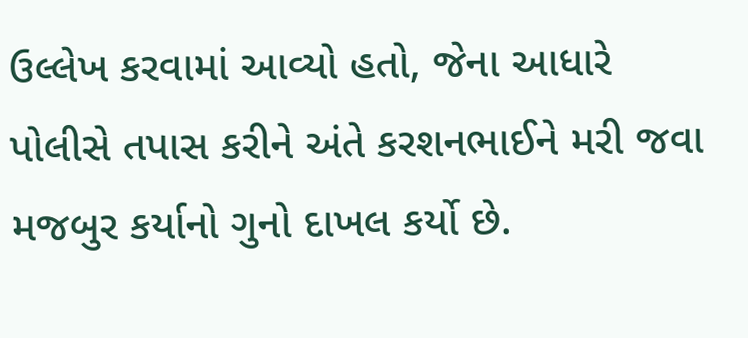ઉલ્લેખ કરવામાં આવ્યો હતો, જેના આધારે પોલીસે તપાસ કરીને અંતે કરશનભાઈને મરી જવા મજબુર કર્યાનો ગુનો દાખલ કર્યો છે.